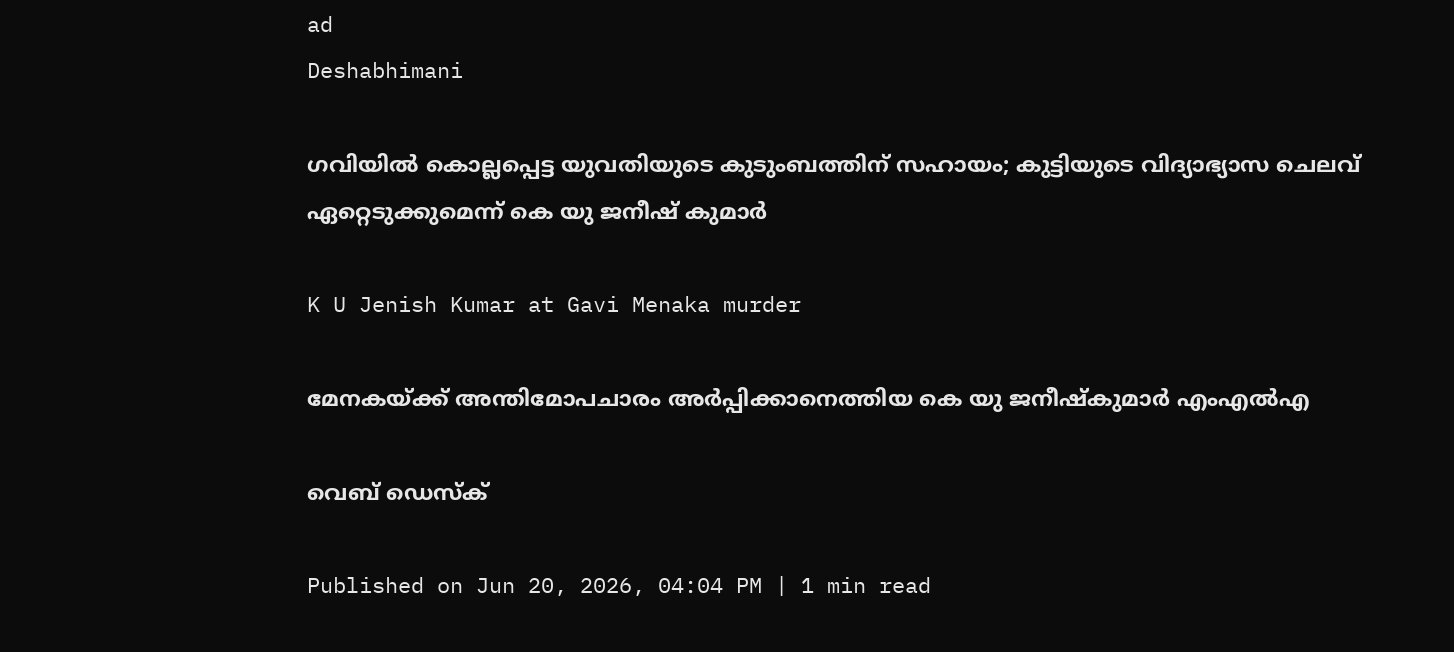ad
Deshabhimani

ഗവിയിൽ കൊല്ലപ്പെട്ട യുവതിയുടെ കുടുംബത്തിന് സഹായം; കുട്ടിയുടെ വിദ്യാഭ്യാസ ചെലവ് ഏറ്റെടുക്കുമെന്ന് കെ യു ജനീഷ് കുമാര്‍

K U Jenish Kumar at Gavi Menaka murder

മേനകയ്ക്ക് അന്തിമോപചാരം അർപ്പിക്കാനെത്തിയ കെ യു ജനീഷ്കുമാർ എംഎൽഎ

വെബ് ഡെസ്ക്

Published on Jun 20, 2026, 04:04 PM | 1 min read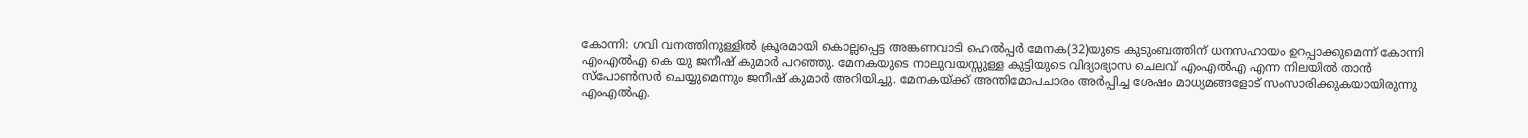കോന്നി: ഗവി വനത്തിനുള്ളിൽ ക്രൂരമായി കൊല്ലപ്പെട്ട അങ്കണവാടി ഹെൽപ്പർ മേനക(32)യുടെ കുടുംബത്തിന് ധനസഹായം ഉറപ്പാക്കുമെന്ന് കോന്നി എംഎൽഎ കെ യു ജനീഷ് കുമാര്‍ പറഞ്ഞു. മേനകയുടെ നാലുവയസ്സുള്ള കുട്ടിയുടെ വിദ്യാഭ്യാസ ചെലവ് എംഎൽഎ എന്ന നിലയിൽ താൻ സ്പോൺസർ ചെയ്യുമെന്നും ജനീഷ് കുമാർ അറിയിച്ചു. മേനകയ്ക്ക് അന്തിമോപചാരം അർപ്പിച്ച ശേഷം മാധ്യമങ്ങളോട് സംസാരിക്കുകയായിരുന്നു എംഎൽഎ.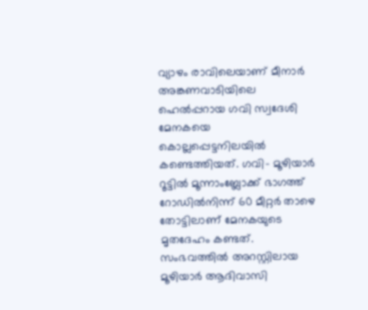വ്യാഴം രാവിലെയാണ് മീനാർ അങ്കണവാടിയിലെ ഹെൽപ്പറായ ഗവി സ്വദേശി മേനകയെ കൊല്ലപ്പെട്ടനിലയിൽ കണ്ടെത്തിയത്. ഗവി– മൂഴിയാർ റൂട്ടിൽ മൂന്നാംബ്ലോക്ക് ഭാഗത്ത് റോഡിൽനിന്ന്‌ 60 മീറ്റർ താഴെ തോട്ടിലാണ്‌ മേനകയുടെ മൃതദേഹം കണ്ടത്‌. സംഭവത്തിൽ അറസ്റ്റിലായ മൂഴിയാർ ആദിവാസി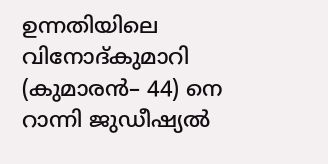ഉന്നതിയിലെ വിനോദ്‌കുമാറി (കുമാരൻ– 44) നെ റാന്നി ജുഡീഷ്യൽ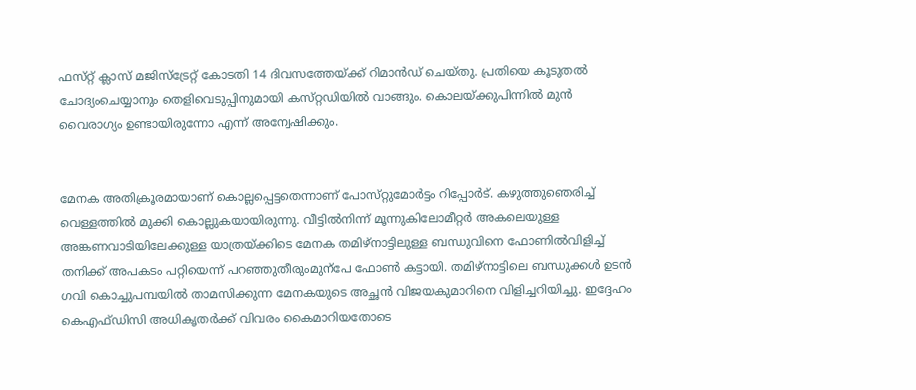ഫസ്‌റ്റ്‌ ക്ലാസ്‌ മജിസ്‌ട്രേറ്റ്‌ കോടതി 14 ദിവസത്തേയ്‌ക്ക്‌ റിമാൻഡ് ചെയ്തു. പ്രതിയെ കൂടുതൽ ചോദ്യംചെയ്യാനും തെളിവെടുപ്പിനുമായി കസ്‌റ്റഡിയിൽ വാങ്ങും. കൊലയ്‌ക്കുപിന്നിൽ മുൻ വൈരാഗ്യം ഉണ്ടായിരുന്നോ എന്ന്‌ അന്വേഷിക്കും.


മേനക അതിക്രൂരമായാണ് കൊല്ലപ്പെട്ടതെന്നാണ് പോസ്‌റ്റുമോർട്ടം റിപ്പോർട്‌. കഴുത്തുഞെരിച്ച് വെള്ളത്തിൽ മുക്കി കൊല്ലുകയായിരുന്നു. വീട്ടിൽനിന്ന്‌ മൂന്നുകിലോമീറ്റർ അകലെയുള്ള അങ്കണവാടിയിലേക്കുള്ള യാത്രയ്‌ക്കിടെ മേനക തമിഴ്നാട്ടിലുള്ള ബന്ധുവിനെ ഫോണിൽവിളിച്ച്‌ തനിക്ക് അപകടം പറ്റിയെന്ന്‌ പറഞ്ഞുതീരുംമുന്പേ ഫോൺ കട്ടായി. തമിഴ്നാട്ടിലെ ബന്ധുക്കൾ ഉടൻ ഗവി കൊച്ചുപമ്പയിൽ താമസിക്കുന്ന മേനകയുടെ അച്ഛൻ വിജയകുമാറിനെ വിളിച്ചറിയിച്ചു. ഇദ്ദേഹം കെഎഫ്ഡിസി അധികൃതർക്ക്‌ വിവരം കൈമാറിയതോടെ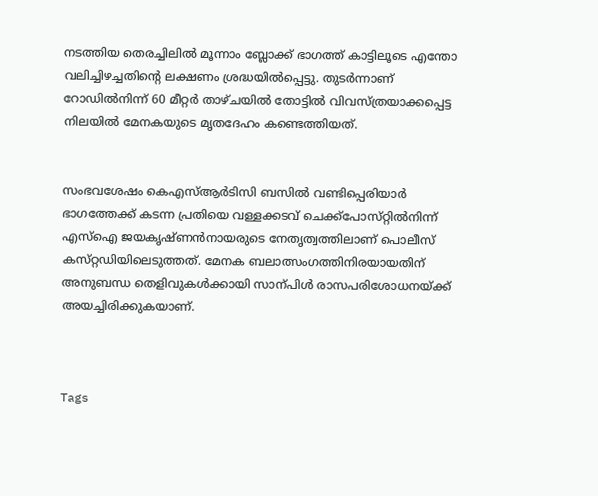നടത്തിയ തെരച്ചിലിൽ മൂന്നാം ബ്ലോക്ക് ഭാഗത്ത് കാട്ടിലൂടെ എന്തോ വലിച്ചിഴച്ചതിന്റെ ലക്ഷണം ശ്രദ്ധയിൽപ്പെട്ടു. തുടർന്നാണ് റോഡിൽനിന്ന്‌ 60 മീറ്റർ താഴ്‌ചയിൽ തോട്ടിൽ വിവസ്‌ത്രയാക്കപ്പെട്ട നിലയിൽ മേനകയുടെ മൃതദേഹം കണ്ടെത്തിയത്.


സംഭവശേഷം കെഎസ്ആർടിസി ബസിൽ വണ്ടിപ്പെരിയാർ ഭാഗത്തേക്ക് കടന്ന പ്രതിയെ വള്ളക്കടവ് ചെക്ക്‌പോസ്‌റ്റിൽനിന്ന് എസ്ഐ ജയകൃഷ്‌ണൻനായരുടെ നേതൃത്വത്തിലാണ് പൊലീസ്‌ കസ്‌റ്റഡിയിലെടുത്തത്. മേനക ബലാത്സംഗത്തിനിരയായതിന്‌ അനുബന്ധ തെളിവുകൾക്കായി സാന്പിൾ രാസപരിശോധനയ്‌ക്ക്‌ അയച്ചിരിക്കുകയാണ്.



Tags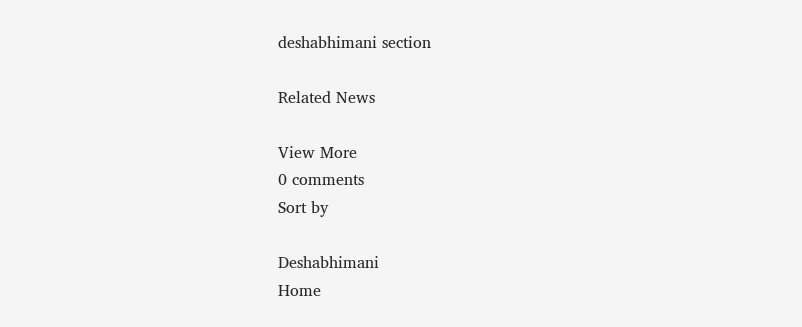deshabhimani section

Related News

View More
0 comments
Sort by

Deshabhimani
Home